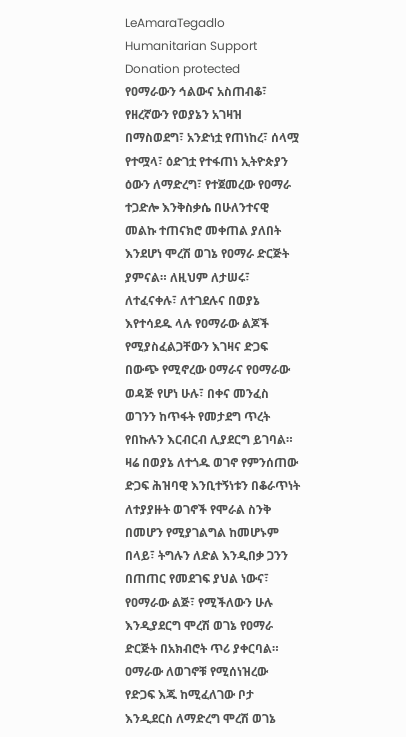LeAmaraTegadlo Humanitarian Support
Donation protected
የዐማራውን ኅልውና አስጠብቆ፣ የዘረኛውን የወያኔን አገዛዝ በማስወደግ፣ አንድነቷ የጠነከረ፣ ሰላሟ የተሟላ፣ ዕድገቷ የተፋጠነ ኢትዮጵያን ዕውን ለማድረግ፣ የተጀመረው የዐማራ ተጋድሎ እንቅስቃሴ በሁለንተናዊ መልኩ ተጠናክሮ መቀጠል ያለበት እንደሆነ ሞረሽ ወገኔ የዐማራ ድርጅት ያምናል። ለዚህም ለታሠሩ፣ ለተፈናቀሉ፣ ለተገደሉና በወያኔ እየተሳደዱ ላሉ የዐማራው ልጆች የሚያስፈልጋቸውን እገዛና ድጋፍ በውጭ የሚኖረው ዐማራና የዐማራው ወዳጅ የሆነ ሁሉ፣ በቀና መንፈስ ወገንን ከጥፋት የመታደግ ጥረት የበኩሉን እርብርብ ሊያደርግ ይገባል። ዛሬ በወያኔ ለተጎዱ ወገኖ የምንሰጠው ድጋፍ ሕዝባዊ እንቢተኝነቱን በቆራጥነት ለተያያዙት ወገኖች የሞራል ስንቅ በመሆን የሚያገልግል ከመሆኑም በላይ፣ ትግሉን ለድል እንዲበቃ ጋንን በጠጠር የመደገፍ ያህል ነውና፣ የዐማራው ልጅ፣ የሚችለውን ሁሉ እንዲያደርግ ሞረሽ ወገኔ የዐማራ ድርጅት በአክብሮት ጥሪ ያቀርባል። ዐማራው ለወገኖቹ የሚሰነዝረው የድጋፍ እጁ ከሚፈለገው ቦታ እንዲደርስ ለማድረግ ሞረሽ ወገኔ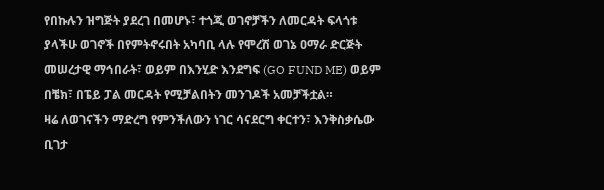የበኩሉን ዝግጅት ያደረገ በመሆኑ፣ ተጎጂ ወገኖቻችን ለመርዳት ፍላጎቱ ያላችሁ ወገኖች በየምትኖሩበት አካባቢ ላሉ የሞረሽ ወገኔ ዐማራ ድርጅት መሠረታዊ ማኅበራት፣ ወይም በእንሂድ እንደግፍ (GO FUND ME) ወይም በቼክ፣ በፔይ ፓል መርዳት የሚቻልበትን መንገዶች አመቻችቷል።
ዛሬ ለወገናችን ማድረግ የምንችለውን ነገር ሳናደርግ ቀርተን፣ እንቅስቃሴው ቢገታ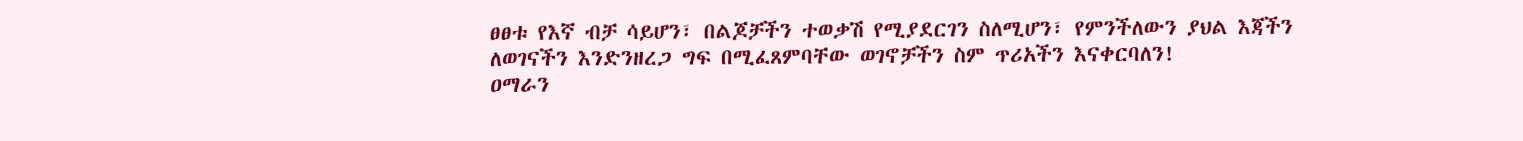ፀፀቱ የእኛ ብቻ ሳይሆን፣ በልጆቻችን ተወቃሽ የሚያደርገን ስለሚሆን፣ የምንችለውን ያህል እጃችን ለወገናችን እንድንዘረጋ ግፍ በሚፈጸምባቸው ወገኖቻችን ስም ጥሪአችን እናቀርባለን!
ዐማራን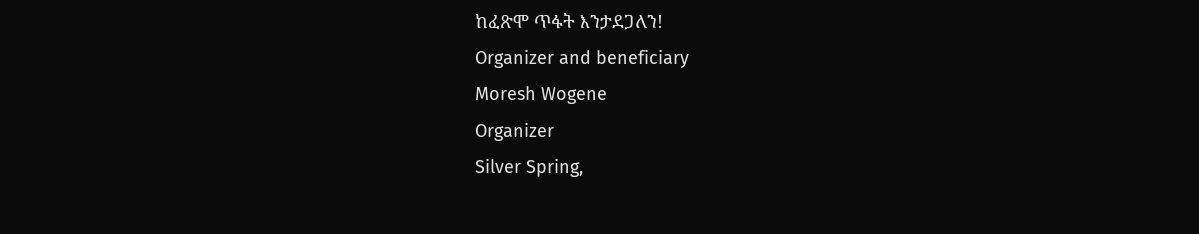ከፈጽሞ ጥፋት እንታደጋለን!
Organizer and beneficiary
Moresh Wogene
Organizer
Silver Spring,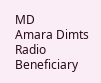MD
Amara Dimts Radio
Beneficiary